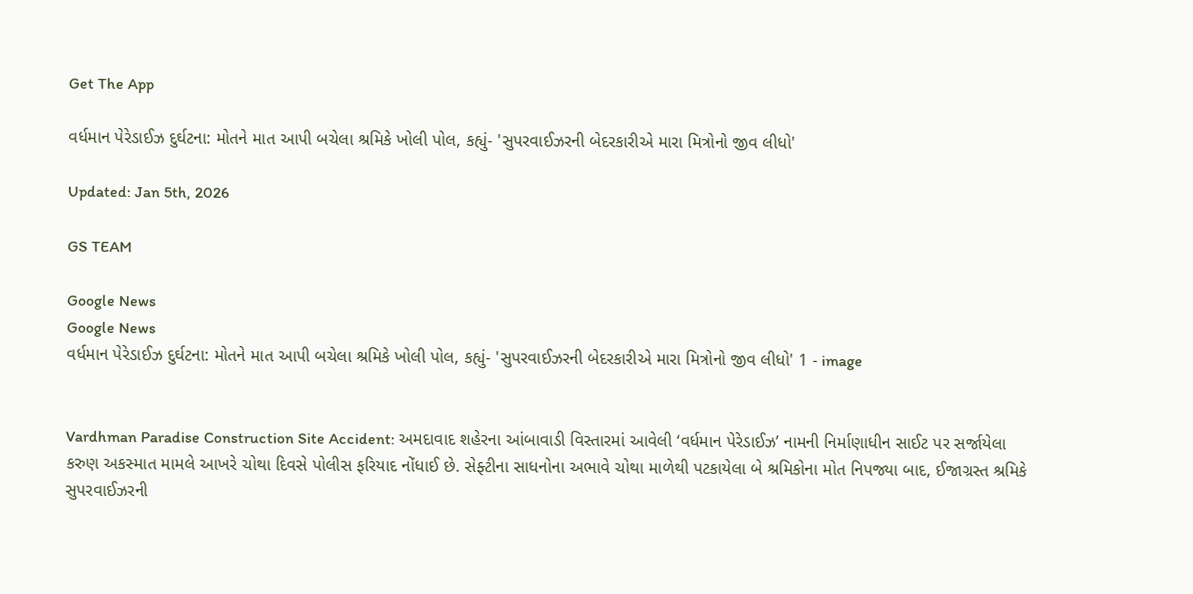Get The App

વર્ધમાન પેરેડાઈઝ દુર્ઘટના: મોતને માત આપી બચેલા શ્રમિકે ખોલી પોલ, કહ્યું- 'સુપરવાઈઝરની બેદરકારીએ મારા મિત્રોનો જીવ લીધો'

Updated: Jan 5th, 2026

GS TEAM

Google News
Google News
વર્ધમાન પેરેડાઈઝ દુર્ઘટના: મોતને માત આપી બચેલા શ્રમિકે ખોલી પોલ, કહ્યું- 'સુપરવાઈઝરની બેદરકારીએ મારા મિત્રોનો જીવ લીધો' 1 - image


Vardhman Paradise Construction Site Accident: અમદાવાદ શહેરના આંબાવાડી વિસ્તારમાં આવેલી ‘વર્ધમાન પેરેડાઈઝ’ નામની નિર્માણાધીન સાઈટ પર સર્જાયેલા કરુણ અકસ્માત મામલે આખરે ચોથા દિવસે પોલીસ ફરિયાદ નોંધાઈ છે. સેફ્ટીના સાધનોના અભાવે ચોથા માળેથી પટકાયેલા બે શ્રમિકોના મોત નિપજ્યા બાદ, ઈજાગ્રસ્ત શ્રમિકે સુપરવાઈઝરની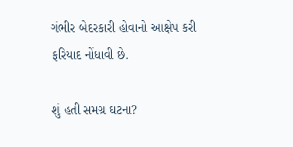ગંભીર બેદરકારી હોવાનો આક્ષેપ કરી ફરિયાદ નોંધાવી છે.

શું હતી સમગ્ર ઘટના?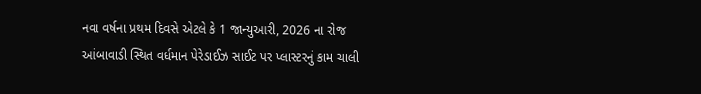નવા વર્ષના પ્રથમ દિવસે એટલે કે 1 જાન્યુઆરી, 2026 ના રોજ આંબાવાડી સ્થિત વર્ધમાન પેરેડાઈઝ સાઈટ પર પ્લાસ્ટરનું કામ ચાલી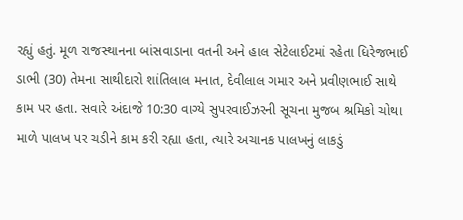રહ્યું હતું. મૂળ રાજસ્થાનના બાંસવાડાના વતની અને હાલ સેટેલાઈટમાં રહેતા ધિરેજભાઈ ડાભી (30) તેમના સાથીદારો શાંતિલાલ મનાત, દેવીલાલ ગમાર અને પ્રવીણભાઈ સાથે કામ પર હતા. સવારે અંદાજે 10:30 વાગ્યે સુપરવાઈઝરની સૂચના મુજબ શ્રમિકો ચોથા માળે પાલખ પર ચડીને કામ કરી રહ્યા હતા, ત્યારે અચાનક પાલખનું લાકડું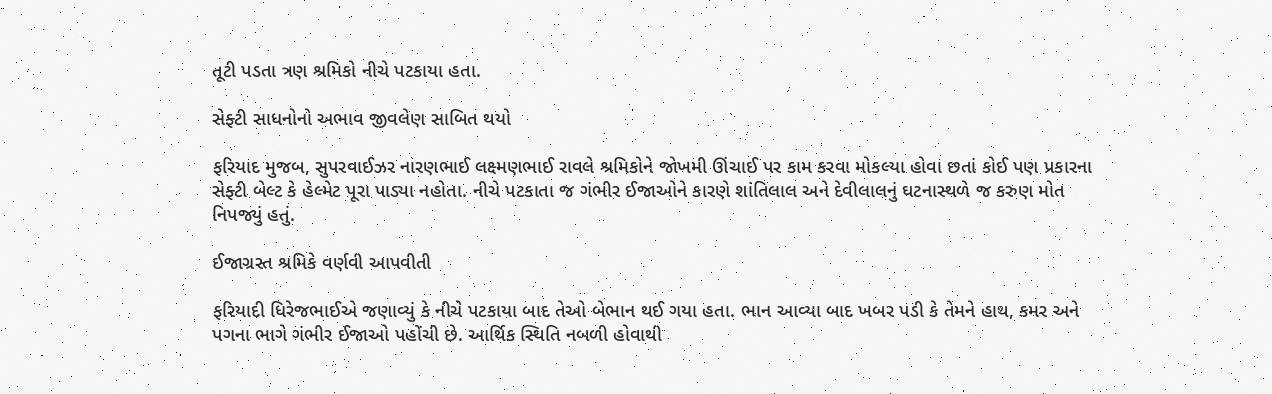તૂટી પડતા ત્રણ શ્રમિકો નીચે પટકાયા હતા.

સેફ્ટી સાધનોનો અભાવ જીવલેણ સાબિત થયો

ફરિયાદ મુજબ, સુપરવાઈઝર નારણભાઈ લક્ષ્મણભાઈ રાવલે શ્રમિકોને જોખમી ઊંચાઈ પર કામ કરવા મોકલ્યા હોવા છતાં કોઈ પણ પ્રકારના સેફ્ટી બેલ્ટ કે હેલ્મેટ પૂરા પાડ્યા નહોતા. નીચે પટકાતા જ ગંભીર ઈજાઓને કારણે શાંતિલાલ અને દેવીલાલનું ઘટનાસ્થળે જ કરુણ મોત નિપજ્યું હતું.

ઈજાગ્રસ્ત શ્રમિકે વર્ણવી આપવીતી

ફરિયાદી ધિરેજભાઈએ જણાવ્યું કે નીચે પટકાયા બાદ તેઓ બેભાન થઈ ગયા હતા. ભાન આવ્યા બાદ ખબર પડી કે તેમને હાથ, કમર અને પગના ભાગે ગંભીર ઈજાઓ પહોંચી છે. આર્થિક સ્થિતિ નબળી હોવાથી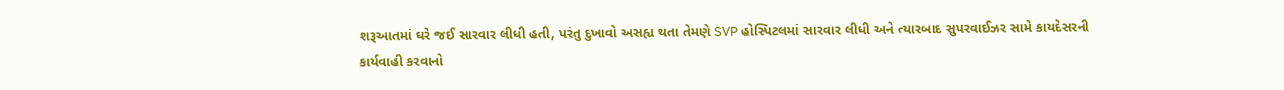શરૂઆતમાં ઘરે જઈ સારવાર લીધી હતી, પરંતુ દુખાવો અસહ્ય થતા તેમણે SVP હોસ્પિટલમાં સારવાર લીધી અને ત્યારબાદ સુપરવાઈઝર સામે કાયદેસરની કાર્યવાહી કરવાનો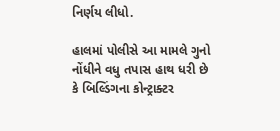નિર્ણય લીધો.

હાલમાં પોલીસે આ મામલે ગુનો નોંધીને વધુ તપાસ હાથ ધરી છે કે બિલ્ડિંગના કોન્ટ્રાક્ટર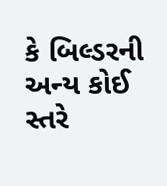કે બિલ્ડરની અન્ય કોઈ સ્તરે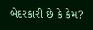બેદરકારી છે કે કેમ?